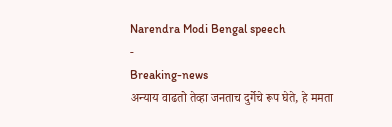Narendra Modi Bengal speech
-
Breaking-news
अन्याय वाढतो तेव्हा जनताच दुर्गेचे रूप घेते, हे ममता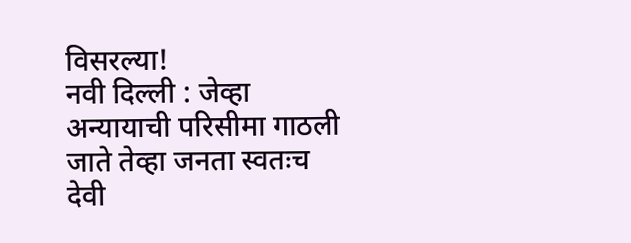विसरल्या!
नवी दिल्ली : जेव्हा अन्यायाची परिसीमा गाठली जाते तेव्हा जनता स्वतःच देवी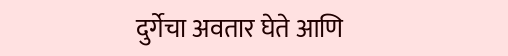दुर्गेचा अवतार घेते आणि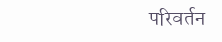परिवर्तन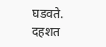घडवते. दहशत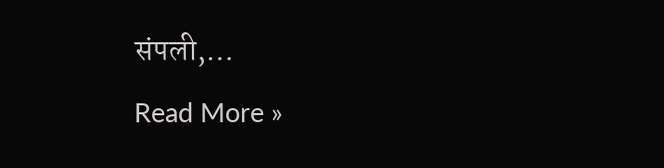संपली,…
Read More »